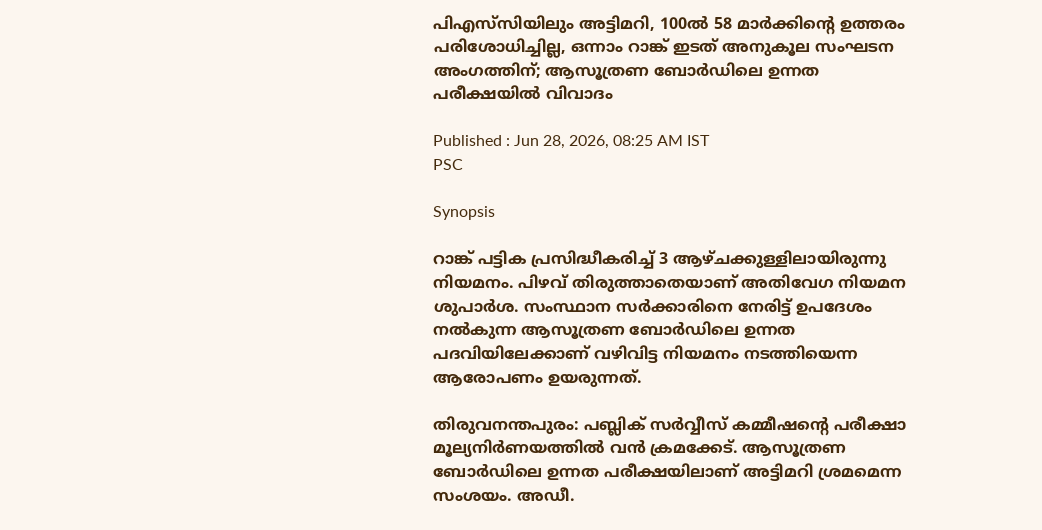പിഎസ്‍സിയിലും അട്ടിമറി, 100ൽ 58 മാർക്കിന്‍റെ ഉത്തരം പരിശോധിച്ചില്ല, ഒന്നാം റാങ്ക് ഇടത് അനുകൂല സംഘടന അംഗത്തിന്; ആസൂത്രണ ബോർഡിലെ ഉന്നത പരീക്ഷയിൽ വിവാദം

Published : Jun 28, 2026, 08:25 AM IST
PSC

Synopsis

റാങ്ക് പട്ടിക പ്രസിദ്ധീകരിച്ച് 3 ആഴ്ചക്കുള്ളിലായിരുന്നു നിയമനം. പിഴവ് തിരുത്താതെയാണ് അതിവേഗ നിയമന ശുപാർശ. സംസ്ഥാന സർക്കാരിനെ നേരിട്ട് ഉപദേശം നൽകുന്ന ആസൂത്രണ ബോർഡിലെ ഉന്നത പദവിയിലേക്കാണ് വഴിവിട്ട നിയമനം നടത്തിയെന്ന ആരോപണം ഉയരുന്നത്.

തിരുവനന്തപുരം: പബ്ലിക് സർവ്വീസ് കമ്മീഷന്‍റെ പരീക്ഷാ മൂല്യനിർണയത്തിൽ വൻ ക്രമക്കേട്. ആസൂത്രണ ബോർഡിലെ ഉന്നത പരീക്ഷയിലാണ് അട്ടിമറി ശ്രമമെന്ന സംശയം. അഡീ.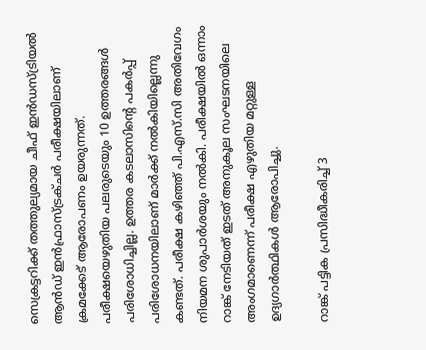സെക്രട്ടറിക്ക് തത്തുല്യമായ ചീഫ് ഇൻഡസ്ട്രിയൽ ആൻഡ് ഇൻഫ്രാസ്ട്രക്ചർ പരീക്ഷയിലാണ് ക്രമക്കേട് ആരോപണം ഉയരുന്നത്. പരീക്ഷയെഴുതിയ പലരുടെയും 10 ഉത്തരങ്ങൾ പരിശോധിച്ചില്ല. ഉത്തര കടലാസിന്റെ പകർപ്പ് പരിശോധനയിലാണ് മാർക്ക് നൽകിയില്ലെന്നു കണ്ടത്. പരീക്ഷ കഴിഞ്ഞ് പി.എസ്.സി അതിവേഗം നിയമന ശുപാർശയും നൽകി. പരീക്ഷയിൽ ഒന്നാം റാങ്ക് നേടിയത് ഇടത് അനുകൂല സംഘടനയിലെ അംഗമാണെന്ന് പരീക്ഷ എഴുതിയ മറ്റുള്ള ഉദ്യഗാർത്ഥികൾ ആരോപിച്ചു.

റാങ്ക് പട്ടിക പ്രസിദ്ധീകരിച്ച് 3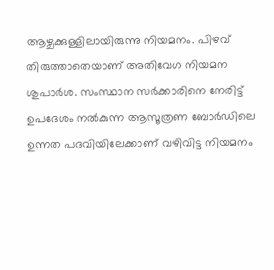ആഴ്ചക്കുള്ളിലായിരുന്നു നിയമനം. പിഴവ് തിരുത്താതെയാണ് അതിവേഗ നിയമന ശുപാർശ. സംസ്ഥാന സർക്കാരിനെ നേരിട്ട് ഉപദേശം നൽകുന്ന ആസൂത്രണ ബോർഡിലെ ഉന്നത പദവിയിലേക്കാണ് വഴിവിട്ട നിയമനം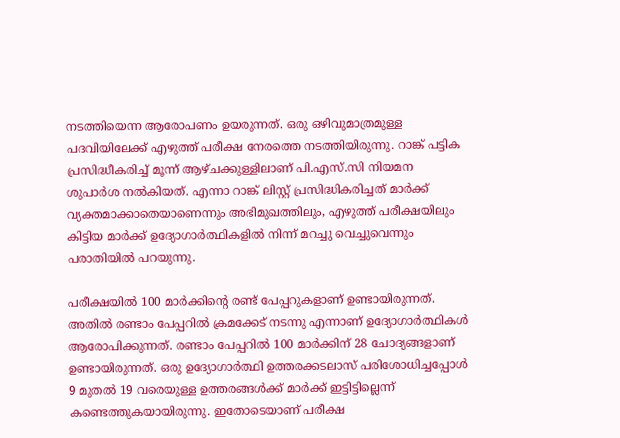നടത്തിയെന്ന ആരോപണം ഉയരുന്നത്. ഒരു ഒഴിവുമാത്രമുള്ള പദവിയിലേക്ക് എഴുത്ത് പരീക്ഷ നേരത്തെ നടത്തിയിരുന്നു. റാങ്ക് പട്ടിക പ്രസിദ്ധീകരിച്ച് മൂന്ന് ആഴ്ചക്കുള്ളിലാണ് പി.എസ്.സി നിയമന ശുപാർശ നൽകിയത്. എന്നാ റാങ്ക് ലിസ്റ്റ് പ്രസിദ്ധികരിച്ചത് മാർക്ക് വ്യക്തമാക്കാതെയാണെന്നും അഭിമുഖത്തിലും, എഴുത്ത് പരീക്ഷയിലും കിട്ടിയ മാർക്ക് ഉദ്യോഗാർത്ഥികളിൽ നിന്ന് മറച്ചു വെച്ചുവെന്നും പരാതിയിൽ പറയുന്നു.

പരീക്ഷയിൽ 100 മാർക്കിന്‍റെ രണ്ട് പേപ്പറുകളാണ് ഉണ്ടായിരുന്നത്. അതിൽ രണ്ടാം പേപ്പറിൽ ക്രമക്കേട് നടന്നു എന്നാണ് ഉദ്യോഗാർത്ഥികൾ ആരോപിക്കുന്നത്. രണ്ടാം പേപ്പറിൽ 100 മാർക്കിന് 28 ചോദ്യങ്ങളാണ് ഉണ്ടായിരുന്നത്. ഒരു ഉദ്യോഗാർത്ഥി ഉത്തരക്കടലാസ് പരിശോധിച്ചപ്പോൾ 9 മുതൽ 19 വരെയുള്ള ഉത്തരങ്ങൾക്ക് മാർക്ക് ഇട്ടിട്ടില്ലെന്ന് കണ്ടെത്തുകയായിരുന്നു. ഇതോടെയാണ് പരീക്ഷ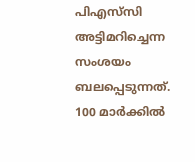പിഎസ്‍സി അട്ടിമറിച്ചെന്ന സംശയം ബലപ്പെടുന്നത്. 100 മാർക്കിൽ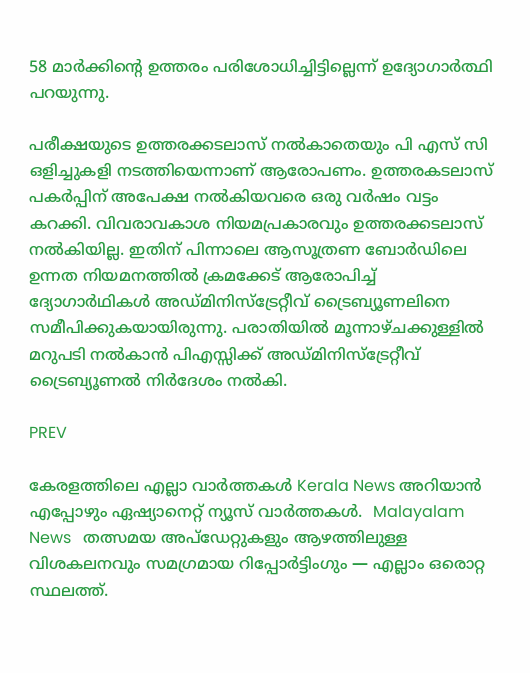58 മാർക്കിന്‍റെ ഉത്തരം പരിശോധിച്ചിട്ടില്ലെന്ന് ഉദ്യോഗാർത്ഥി പറയുന്നു.

പരീക്ഷയുടെ ഉത്തരക്കടലാസ് നൽകാതെയും പി എസ് സി ഒളിച്ചുകളി നടത്തിയെന്നാണ് ആരോപണം. ഉത്തരകടലാസ് പകർപ്പിന് അപേക്ഷ നൽകിയവരെ ഒരു വർഷം വട്ടം കറക്കി. വിവരാവകാശ നിയമപ്രകാരവും ഉത്തരക്കടലാസ് നൽകിയില്ല. ഇതിന് പിന്നാലെ ആസൂത്രണ ബോർഡിലെ ഉന്നത നിയമനത്തിൽ ക്രമക്കേട് ആരോപിച്ച് ദ്യോഗാർഥികൾ അഡ്മിനിസ്ട്രേറ്റീവ് ട്രൈബ്യൂണലിനെ സമീപിക്കുകയായിരുന്നു. പരാതിയിൽ മൂന്നാഴ്ചക്കുള്ളിൽ മറുപടി നൽകാൻ പിഎസ്സിക്ക് അഡ്മിനിസ്ട്രേറ്റീവ് ട്രൈബ്യൂണൽ നിർദേശം നൽകി.

PREV

കേരളത്തിലെ എല്ലാ വാർത്തകൾ Kerala News അറിയാൻ  എപ്പോഴും ഏഷ്യാനെറ്റ് ന്യൂസ് വാർത്തകൾ.  Malayalam News   തത്സമയ അപ്‌ഡേറ്റുകളും ആഴത്തിലുള്ള വിശകലനവും സമഗ്രമായ റിപ്പോർട്ടിംഗും — എല്ലാം ഒരൊറ്റ സ്ഥലത്ത്.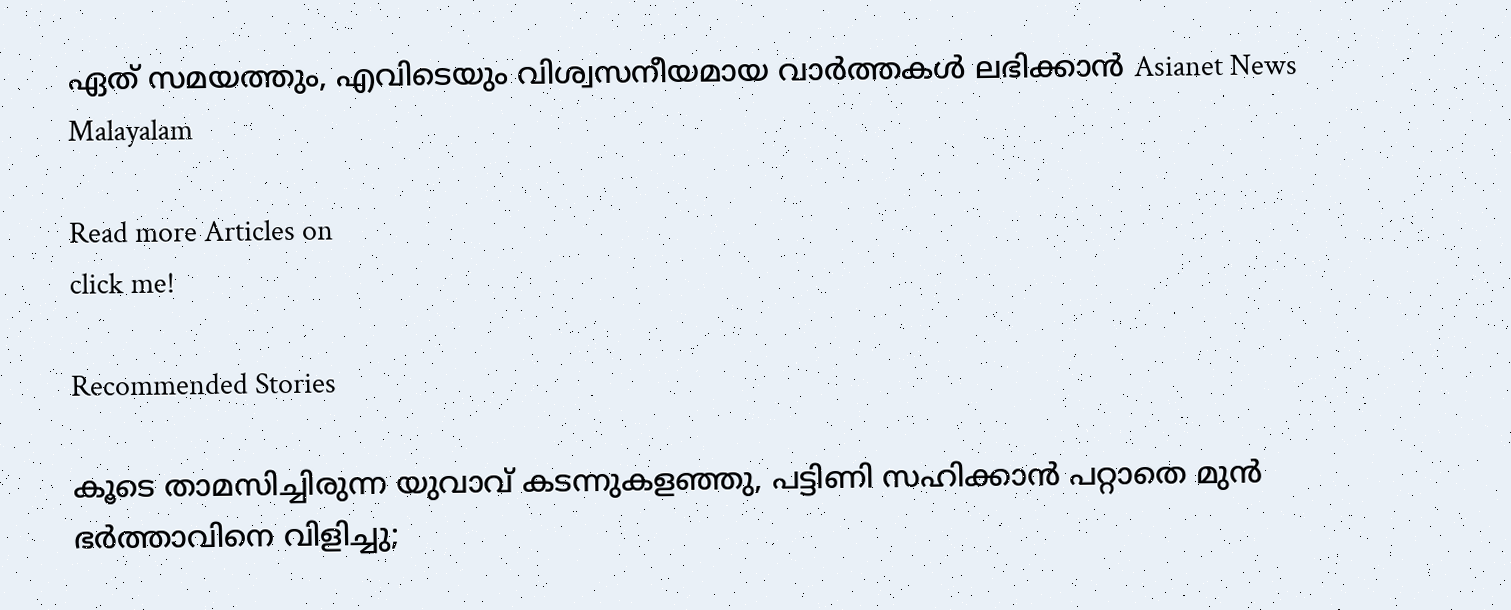ഏത് സമയത്തും, എവിടെയും വിശ്വസനീയമായ വാർത്തകൾ ലഭിക്കാൻ Asianet News Malayalam

Read more Articles on
click me!

Recommended Stories

കൂടെ താമസിച്ചിരുന്ന യുവാവ് കടന്നുകളഞ്ഞു, പട്ടിണി സഹിക്കാൻ പറ്റാതെ മുൻ ഭർത്താവിനെ വിളിച്ചു;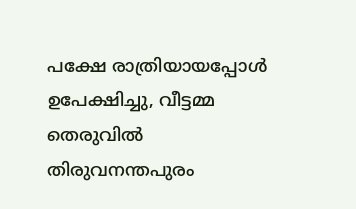പക്ഷേ രാത്രിയായപ്പോൾ ഉപേക്ഷിച്ചു, വീട്ടമ്മ തെരുവിൽ
തിരുവനന്തപുരം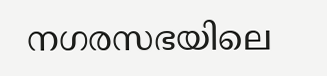നഗരസഭയിലെ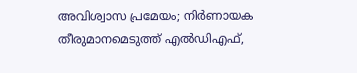അവിശ്വാസ പ്രമേയം; നിർണായക തീരുമാനമെടുത്ത് എൽഡിഎഫ്,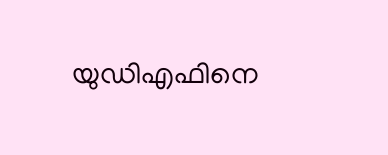യുഡിഎഫിനെ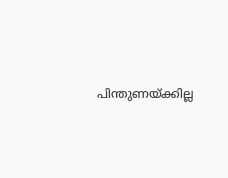പിന്തുണയ്ക്കില്ല